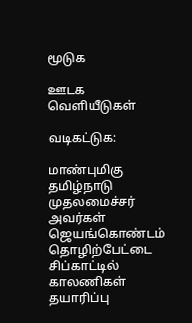மூடுக

ஊடக வெளியீடுகள்

வடிகட்டுக:

மாண்புமிகு தமிழ்நாடு முதலமைச்சர் அவர்கள் ஜெயங்கொண்டம் தொழிற்பேட்டை சிப்காட்டில் காலணிகள் தயாரிப்பு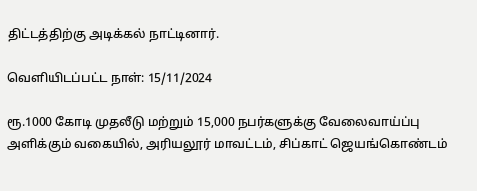திட்டத்திற்கு அடிக்கல் நாட்டினார்.

வெளியிடப்பட்ட நாள்: 15/11/2024

ரூ.1000 கோடி முதலீடு மற்றும் 15,000 நபர்களுக்கு வேலைவாய்ப்பு அளிக்கும் வகையில், அரியலூர் மாவட்டம், சிப்காட் ஜெயங்கொண்டம்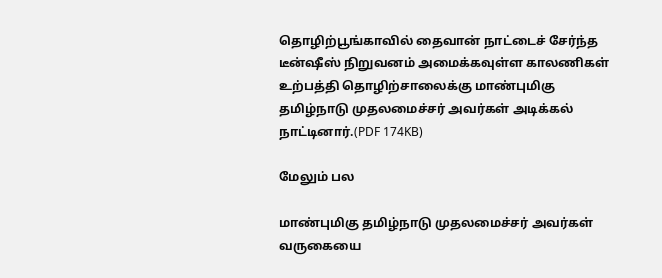தொழிற்பூங்காவில் தைவான் நாட்டைச் சேர்ந்த டீன்ஷீஸ் நிறுவனம் அமைக்கவுள்ள காலணிகள் உற்பத்தி தொழிற்சாலைக்கு மாண்புமிகு தமிழ்நாடு முதலமைச்சர் அவர்கள் அடிக்கல் நாட்டினார்.(PDF 174KB)

மேலும் பல

மாண்புமிகு தமிழ்நாடு முதலமைச்சர் அவர்கள் வருகையை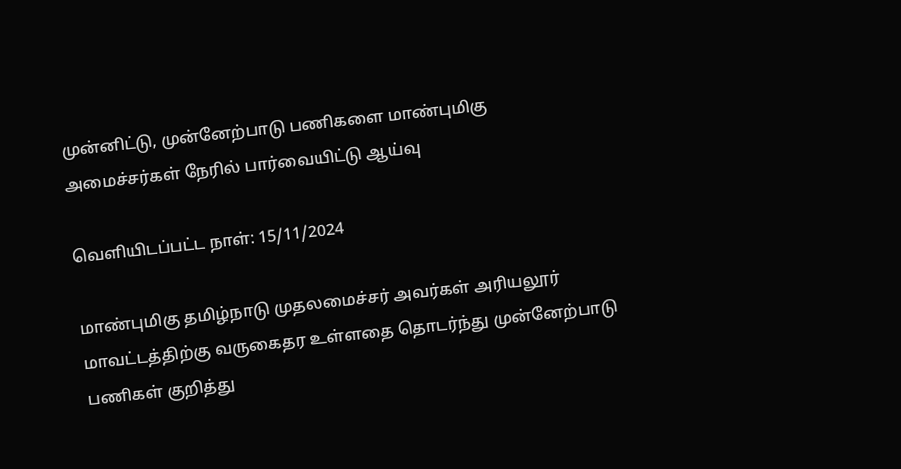முன்னிட்டு, முன்னேற்பாடு பணிகளை மாண்புமிகு அமைச்சர்கள் நேரில் பார்வையிட்டு ஆய்வு

வெளியிடப்பட்ட நாள்: 15/11/2024

மாண்புமிகு தமிழ்நாடு முதலமைச்சர் அவர்கள் அரியலூர் மாவட்டத்திற்கு வருகைதர உள்ளதை தொடர்ந்து முன்னேற்பாடு பணிகள் குறித்து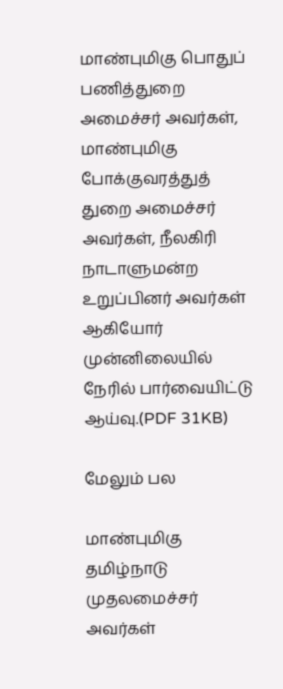மாண்புமிகு பொதுப் பணித்துறை அமைச்சர் அவர்கள், மாண்புமிகு போக்குவரத்துத் துறை அமைச்சர் அவர்கள், நீலகிரி நாடாளுமன்ற உறுப்பினர் அவர்கள் ஆகியோர் முன்னிலையில் நேரில் பார்வையிட்டு ஆய்வு.(PDF 31KB)

மேலும் பல

மாண்புமிகு தமிழ்நாடு முதலமைச்சர் அவர்கள்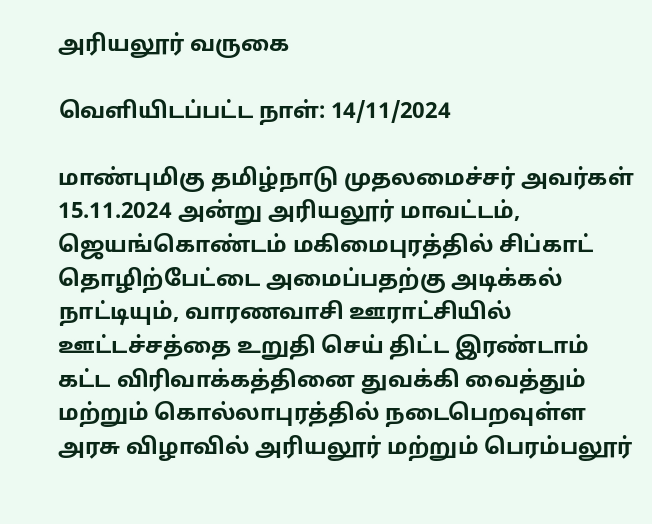அரியலூர் வருகை

வெளியிடப்பட்ட நாள்: 14/11/2024

மாண்புமிகு தமிழ்நாடு முதலமைச்சர் அவர்கள் 15.11.2024 அன்று அரியலூர் மாவட்டம், ஜெயங்கொண்டம் மகிமைபுரத்தில் சிப்காட் தொழிற்பேட்டை அமைப்பதற்கு அடிக்கல் நாட்டியும், வாரணவாசி ஊராட்சியில் ஊட்டச்சத்தை உறுதி செய் திட்ட இரண்டாம் கட்ட விரிவாக்கத்தினை துவக்கி வைத்தும் மற்றும் கொல்லாபுரத்தில் நடைபெறவுள்ள அரசு விழாவில் அரியலூர் மற்றும் பெரம்பலூர்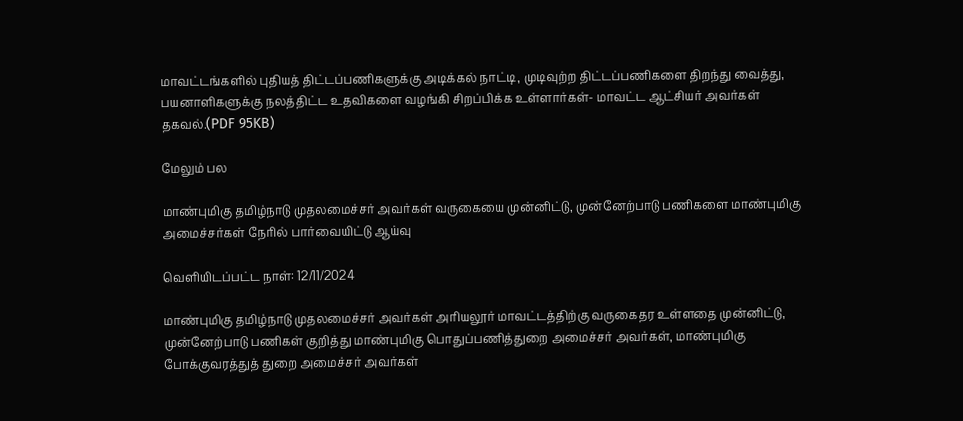மாவட்டங்களில் புதியத் திட்டப்பணிகளுக்கு அடிக்கல் நாட்டி, முடிவுற்ற திட்டப்பணிகளை திறந்து வைத்து, பயனாளிகளுக்கு நலத்திட்ட உதவிகளை வழங்கி சிறப்பிக்க உள்ளார்கள்- மாவட்ட ஆட்சியர் அவர்கள் தகவல்.(PDF 95KB)

மேலும் பல

மாண்புமிகு தமிழ்நாடு முதலமைச்சர் அவர்கள் வருகையை முன்னிட்டு, முன்னேற்பாடு பணிகளை மாண்புமிகு அமைச்சர்கள் நேரில் பார்வையிட்டு ஆய்வு

வெளியிடப்பட்ட நாள்: 12/11/2024

மாண்புமிகு தமிழ்நாடு முதலமைச்சர் அவர்கள் அரியலூர் மாவட்டத்திற்கு வருகைதர உள்ளதை முன்னிட்டு, முன்னேற்பாடு பணிகள் குறித்து மாண்புமிகு பொதுப்பணித்துறை அமைச்சர் அவர்கள், மாண்புமிகு போக்குவரத்துத் துறை அமைச்சர் அவர்கள்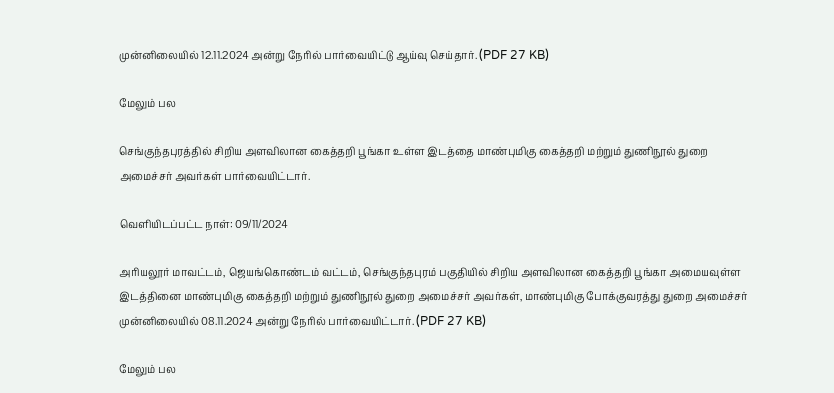முன்னிலையில் 12.11.2024 அன்று நேரில் பார்வையிட்டு ஆய்வு செய்தார். (PDF 27 KB)

மேலும் பல

செங்குந்தபுரத்தில் சிறிய அளவிலான கைத்தறி பூங்கா உள்ள இடத்தை மாண்புமிகு கைத்தறி மற்றும் துணிநூல் துறை அமைச்சர் அவர்கள் பார்வையிட்டார்.

வெளியிடப்பட்ட நாள்: 09/11/2024

அரியலூர் மாவட்டம், ஜெயங்கொண்டம் வட்டம், செங்குந்தபுரம் பகுதியில் சிறிய அளவிலான கைத்தறி பூங்கா அமையவுள்ள இடத்தினை மாண்புமிகு கைத்தறி மற்றும் துணிநூல் துறை அமைச்சர் அவர்கள், மாண்புமிகு போக்குவரத்து துறை அமைச்சர் முன்னிலையில் 08.11.2024 அன்று நேரில் பார்வையிட்டார். (PDF 27 KB)

மேலும் பல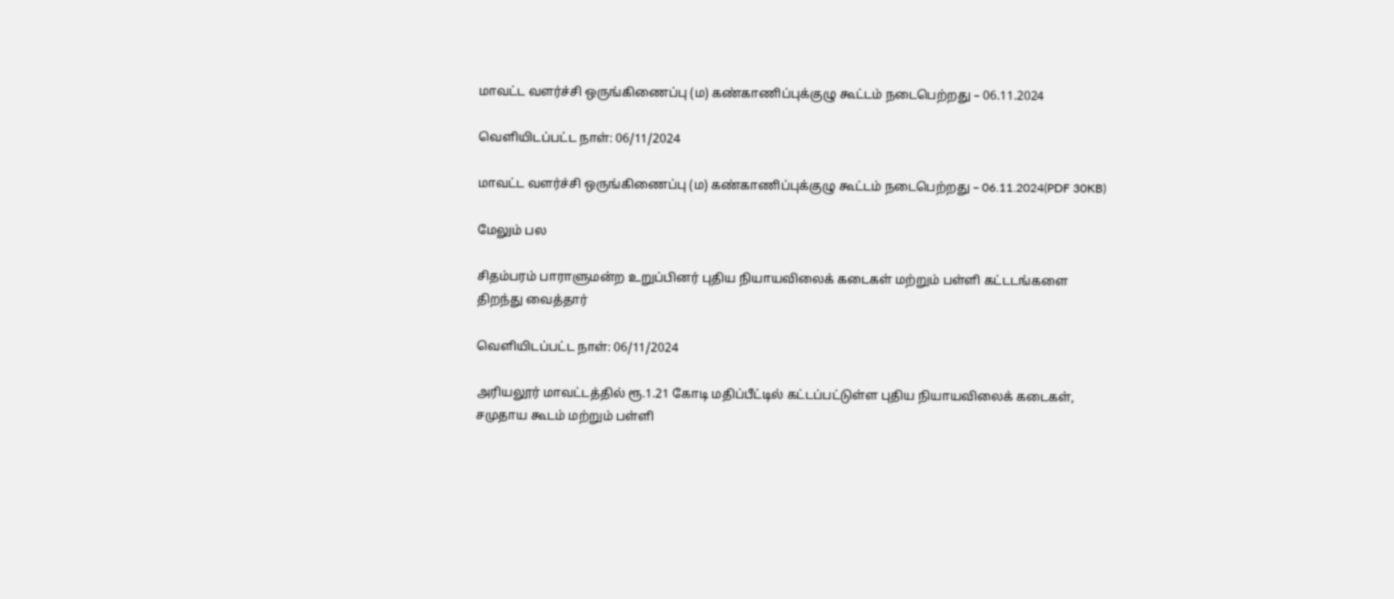மாவட்ட வளர்ச்சி ஒருங்கிணைப்பு (ம) கண்காணிப்புக்குழு கூட்டம் நடைபெற்றது – 06.11.2024

வெளியிடப்பட்ட நாள்: 06/11/2024

மாவட்ட வளர்ச்சி ஒருங்கிணைப்பு (ம) கண்காணிப்புக்குழு கூட்டம் நடைபெற்றது – 06.11.2024(PDF 30KB)

மேலும் பல

சிதம்பரம் பாராளுமன்ற உறுப்பினர் புதிய நியாயவிலைக் கடைகள் மற்றும் பள்ளி கட்டடங்களை திறந்து வைத்தார்

வெளியிடப்பட்ட நாள்: 06/11/2024

அரியலூர் மாவட்டத்தில் ரூ.1.21 கோடி மதிப்பீட்டில் கட்டப்பட்டுள்ள புதிய நியாயவிலைக் கடைகள், சமுதாய கூடம் மற்றும் பள்ளி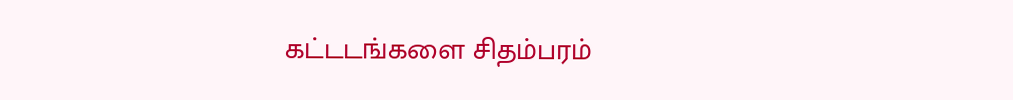கட்டடங்களை சிதம்பரம்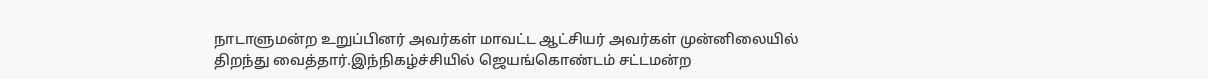நாடாளுமன்ற உறுப்பினர் அவர்கள் மாவட்ட ஆட்சியர் அவர்கள் முன்னிலையில் திறந்து வைத்தார்.இந்நிகழ்ச்சியில் ஜெயங்கொண்டம் சட்டமன்ற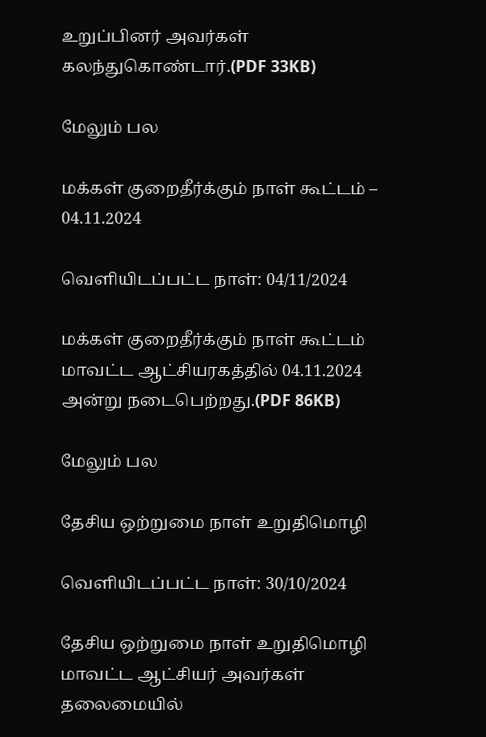உறுப்பினர் அவர்கள் கலந்துகொண்டார்.(PDF 33KB)

மேலும் பல

மக்கள் குறைதீர்க்கும் நாள் கூட்டம் – 04.11.2024

வெளியிடப்பட்ட நாள்: 04/11/2024

மக்கள் குறைதீர்க்கும் நாள் கூட்டம் மாவட்ட ஆட்சியரகத்தில் 04.11.2024 அன்று நடைபெற்றது.(PDF 86KB)

மேலும் பல

தேசிய ஒற்றுமை நாள் உறுதிமொழி

வெளியிடப்பட்ட நாள்: 30/10/2024

தேசிய ஒற்றுமை நாள் உறுதிமொழி மாவட்ட ஆட்சியர் அவர்கள் தலைமையில்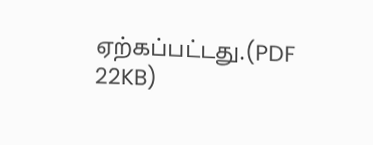ஏற்கப்பட்டது.(PDF 22KB)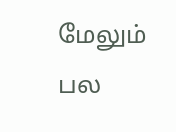மேலும் பல